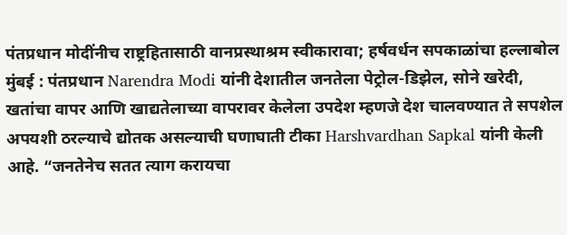पंतप्रधान मोदींनीच राष्ट्रहितासाठी वानप्रस्थाश्रम स्वीकारावा; हर्षवर्धन सपकाळांचा हल्लाबोल
मुंबई : पंतप्रधान Narendra Modi यांनी देशातील जनतेला पेट्रोल-डिझेल, सोने खरेदी, खतांचा वापर आणि खाद्यतेलाच्या वापरावर केलेला उपदेश म्हणजे देश चालवण्यात ते सपशेल अपयशी ठरल्याचे द्योतक असल्याची घणाघाती टीका Harshvardhan Sapkal यांनी केली आहे. “जनतेनेच सतत त्याग करायचा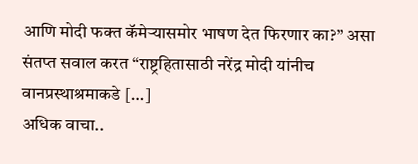आणि मोदी फक्त कॅमेऱ्यासमोर भाषण देत फिरणार का?” असा संतप्त सवाल करत “राष्ट्रहितासाठी नरेंद्र मोदी यांनीच वानप्रस्थाश्रमाकडे […]
अधिक वाचा..